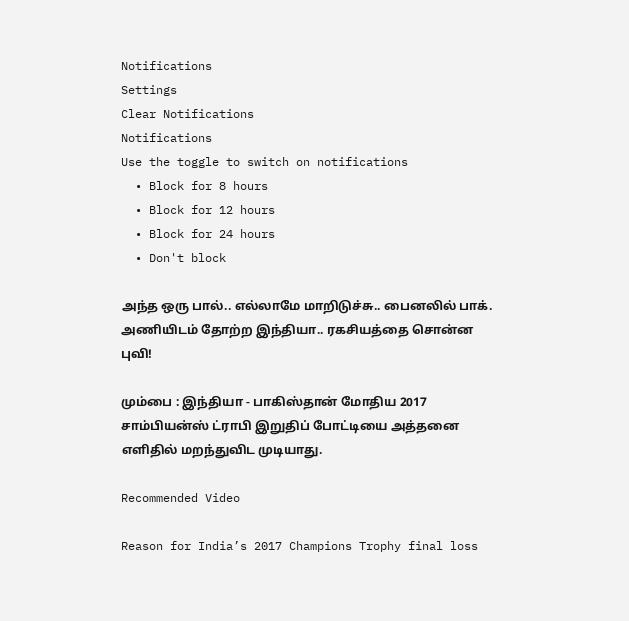Notifications
Settings
Clear Notifications
Notifications
Use the toggle to switch on notifications
  • Block for 8 hours
  • Block for 12 hours
  • Block for 24 hours
  • Don't block

அந்த ஒரு பால்.. எல்லாமே மாறிடுச்சு.. பைனலில் பாக். அணியிடம் தோற்ற இந்தியா.. ரகசியத்தை சொன்ன புவி!

மும்பை : இந்தியா - பாகிஸ்தான் மோதிய 2017 சாம்பியன்ஸ் ட்ராபி இறுதிப் போட்டியை அத்தனை எளிதில் மறந்துவிட முடியாது.

Recommended Video

Reason for India’s 2017 Champions Trophy final loss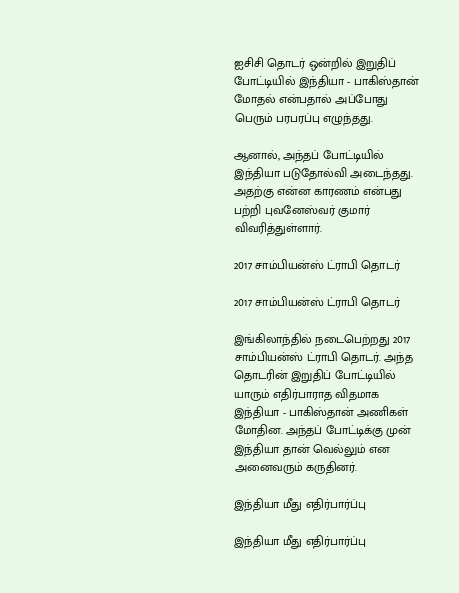ஐசிசி தொடர் ஒன்றில் இறுதிப் போட்டியில் இந்தியா - பாகிஸ்தான் மோதல் என்பதால் அப்போது பெரும் பரபரப்பு எழுந்தது.

ஆனால், அந்தப் போட்டியில் இந்தியா படுதோல்வி அடைந்தது. அதற்கு என்ன காரணம் என்பது பற்றி புவனேஸ்வர் குமார் விவரித்துள்ளார்.

2017 சாம்பியன்ஸ் ட்ராபி தொடர்

2017 சாம்பியன்ஸ் ட்ராபி தொடர்

இங்கிலாந்தில் நடைபெற்றது 2017 சாம்பியன்ஸ் ட்ராபி தொடர். அந்த தொடரின் இறுதிப் போட்டியில் யாரும் எதிர்பாராத விதமாக இந்தியா - பாகிஸ்தான் அணிகள் மோதின. அந்தப் போட்டிக்கு முன் இந்தியா தான் வெல்லும் என அனைவரும் கருதினர்.

இந்தியா மீது எதிர்பார்ப்பு

இந்தியா மீது எதிர்பார்ப்பு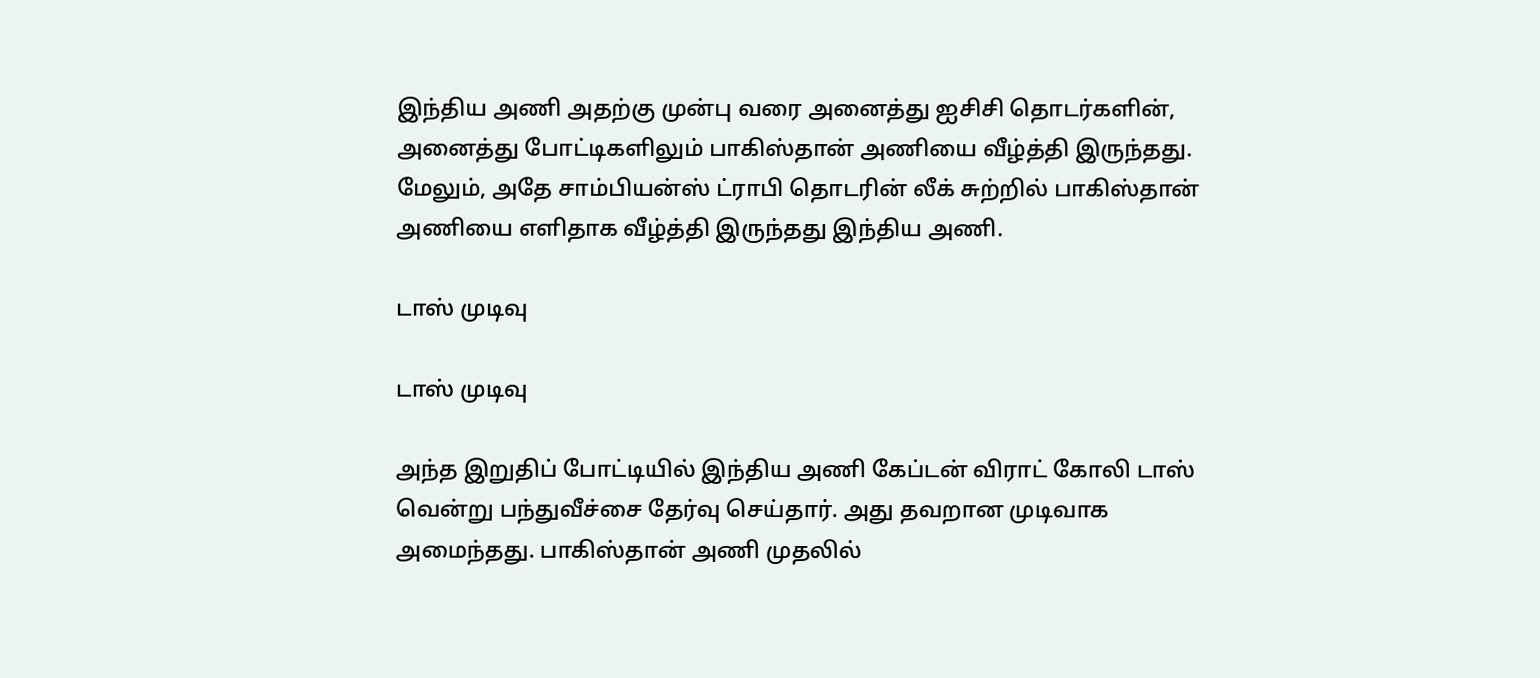இந்திய அணி அதற்கு முன்பு வரை அனைத்து ஐசிசி தொடர்களின், அனைத்து போட்டிகளிலும் பாகிஸ்தான் அணியை வீழ்த்தி இருந்தது. மேலும், அதே சாம்பியன்ஸ் ட்ராபி தொடரின் லீக் சுற்றில் பாகிஸ்தான் அணியை எளிதாக வீழ்த்தி இருந்தது இந்திய அணி.

டாஸ் முடிவு

டாஸ் முடிவு

அந்த இறுதிப் போட்டியில் இந்திய அணி கேப்டன் விராட் கோலி டாஸ் வென்று பந்துவீச்சை தேர்வு செய்தார். அது தவறான முடிவாக அமைந்தது. பாகிஸ்தான் அணி முதலில்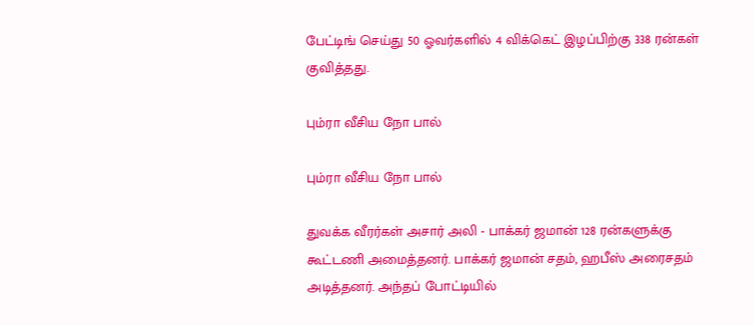பேட்டிங் செய்து 50 ஓவர்களில் 4 விக்கெட் இழப்பிற்கு 338 ரன்கள் குவித்தது.

பும்ரா வீசிய நோ பால்

பும்ரா வீசிய நோ பால்

துவக்க வீரர்கள் அசார் அலி - பாக்கர் ஜமான் 128 ரன்களுக்கு கூட்டணி அமைத்தனர். பாக்கர் ஜமான் சதம், ஹபீஸ் அரைசதம் அடித்தனர். அந்தப் போட்டியில்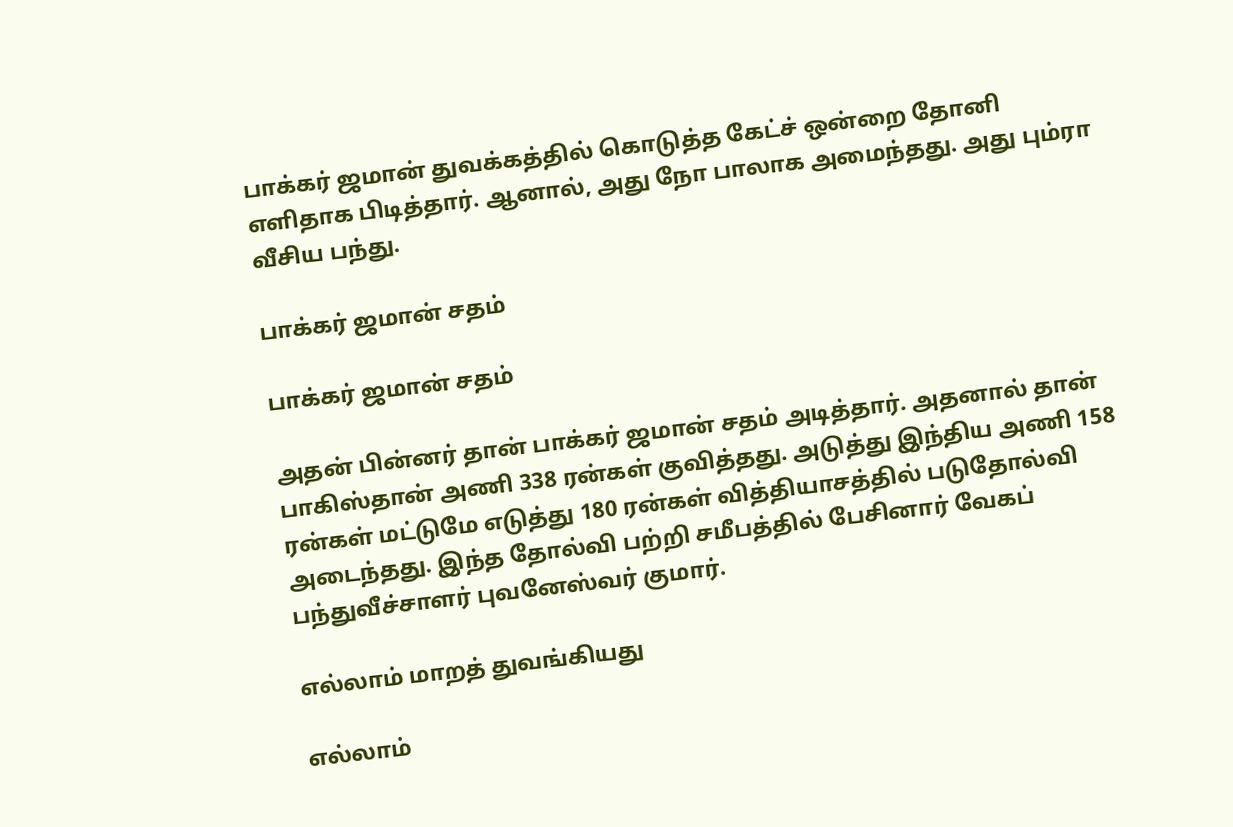பாக்கர் ஜமான் துவக்கத்தில் கொடுத்த கேட்ச் ஒன்றை தோனி எளிதாக பிடித்தார். ஆனால், அது நோ பாலாக அமைந்தது. அது பும்ரா வீசிய பந்து.

பாக்கர் ஜமான் சதம்

பாக்கர் ஜமான் சதம்

அதன் பின்னர் தான் பாக்கர் ஜமான் சதம் அடித்தார். அதனால் தான் பாகிஸ்தான் அணி 338 ரன்கள் குவித்தது. அடுத்து இந்திய அணி 158 ரன்கள் மட்டுமே எடுத்து 180 ரன்கள் வித்தியாசத்தில் படுதோல்வி அடைந்தது. இந்த தோல்வி பற்றி சமீபத்தில் பேசினார் வேகப் பந்துவீச்சாளர் புவனேஸ்வர் குமார்.

எல்லாம் மாறத் துவங்கியது

எல்லாம்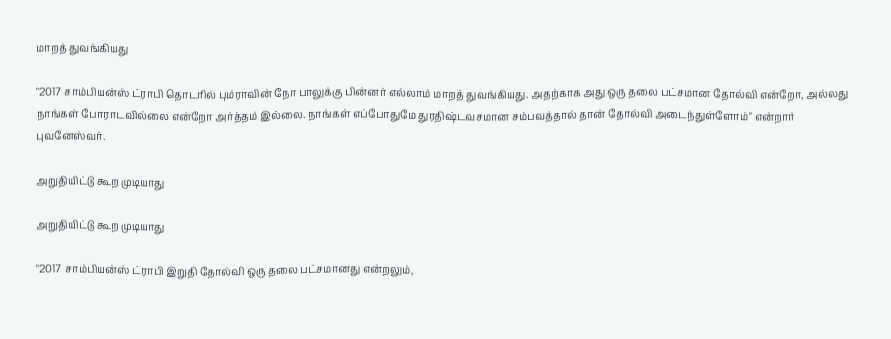மாறத் துவங்கியது

"2017 சாம்பியன்ஸ் ட்ராபி தொடரில் பும்ராவின் நோ பாலுக்கு பின்னர் எல்லாம் மாறத் துவங்கியது. அதற்காக அது ஒரு தலை பட்சமான தோல்வி என்றோ, அல்லது நாங்கள் போராடவில்லை என்றோ அர்த்தம் இல்லை. நாங்கள் எப்போதுமே துரதிஷ்டவசமான சம்பவத்தால் தான் தோல்வி அடைந்துள்ளோம்" என்றார் புவனேஸ்வர்.

அறுதியிட்டு கூற முடியாது

அறுதியிட்டு கூற முடியாது

"2017 சாம்பியன்ஸ் ட்ராபி இறுதி தோல்வி ஒரு தலை பட்சமானது என்றலும்,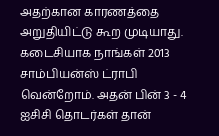அதற்கான காரணத்தை அறுதியிட்டு கூற முடியாது. கடைசியாக நாங்கள் 2013 சாம்பியன்ஸ் ட்ராபி வென்றோம். அதன் பின் 3 - 4 ஐசிசி தொடர்கள் தான்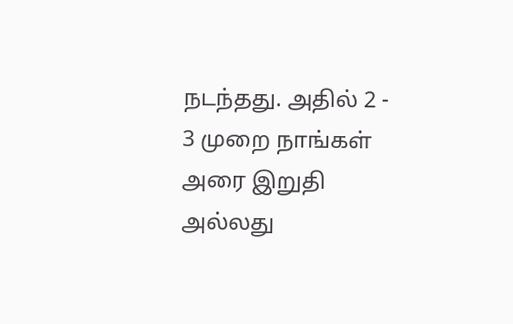நடந்தது. அதில் 2 - 3 முறை நாங்கள் அரை இறுதி அல்லது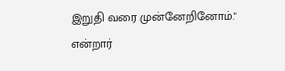இறுதி வரை முன்னேறினோம்." என்றார்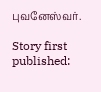புவனேஸ்வர்.

Story first published: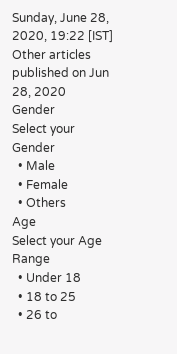Sunday, June 28, 2020, 19:22 [IST]
Other articles published on Jun 28, 2020
Gender
Select your Gender
  • Male
  • Female
  • Others
Age
Select your Age Range
  • Under 18
  • 18 to 25
  • 26 to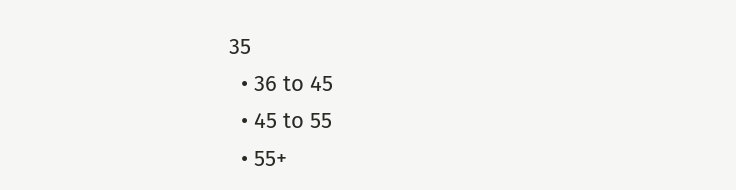35
  • 36 to 45
  • 45 to 55
  • 55+